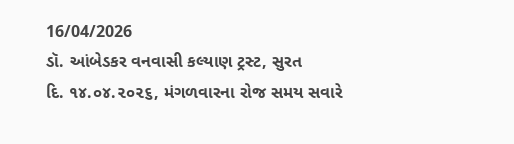16/04/2026
ડૉ. આંબેડકર વનવાસી કલ્યાણ ટ્રસ્ટ, સુરત
દિ. ૧૪.૦૪.૨૦૨૬, મંગળવારના રોજ સમય સવારે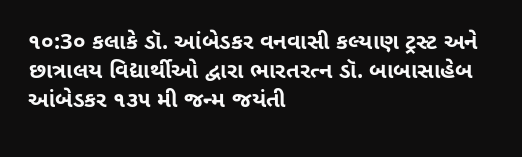૧૦:3૦ કલાકે ડૉ. આંબેડકર વનવાસી કલ્યાણ ટ્રસ્ટ અને છાત્રાલય વિદ્યાર્થીઓ દ્વારા ભારતરત્ન ડૉ. બાબાસાહેબ આંબેડકર ૧૩૫ મી જન્મ જયંતી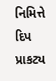નિમિત્તે દિપ પ્રાકટ્ય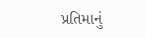પ્રતિમાનું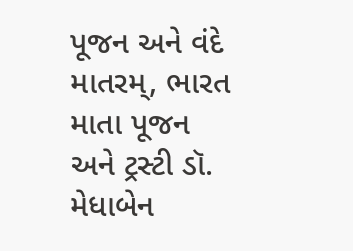પૂજન અને વંદે માતરમ્, ભારત માતા પૂજન અને ટ્રસ્ટી ડૉ. મેધાબેન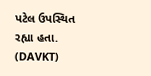પટેલ ઉપસ્થિત રહ્યા હતા. (DAVKT)